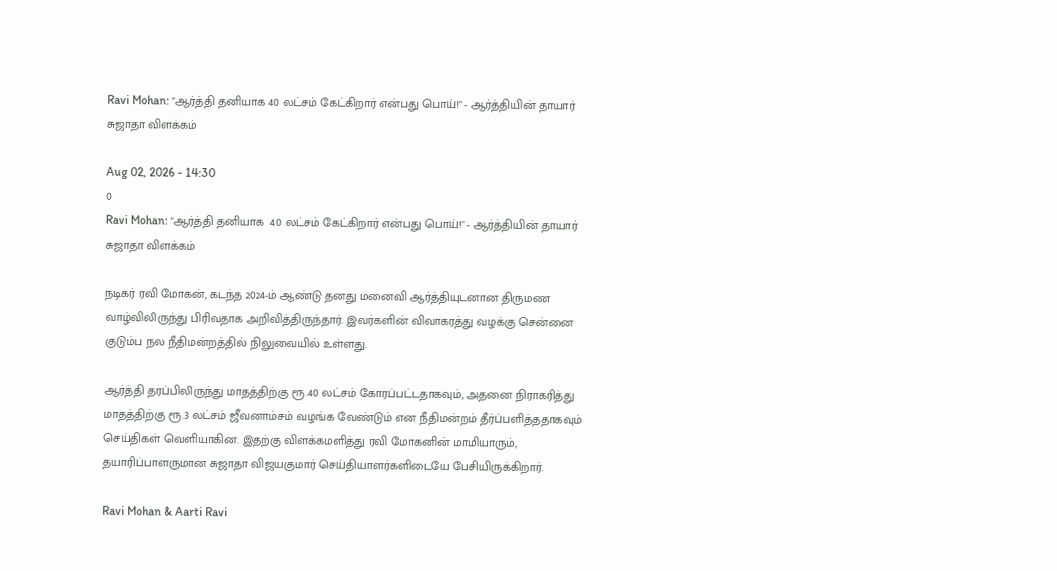Ravi Mohan: "ஆர்த்தி தனியாக 40 லட்சம் கேட்கிறார் என்பது பொய்!" - ஆர்த்தியின் தாயார் சுஜாதா விளக்கம்

Aug 02, 2026 - 14:30
0
Ravi Mohan: "ஆர்த்தி தனியாக  40 லட்சம் கேட்கிறார் என்பது பொய்!" - ஆர்த்தியின் தாயார் சுஜாதா விளக்கம்

நடிகர் ரவி மோகன், கடந்த 2024-ம் ஆண்டு தனது மனைவி ஆர்த்தியுடனான திருமண வாழ்விலிருந்து பிரிவதாக அறிவித்திருந்தார். இவர்களின் விவாகரத்து வழக்கு சென்னை குடும்ப நல நீதிமன்றத்தில் நிலுவையில் உள்ளது.

ஆர்த்தி தரப்பிலிருந்து மாதத்திற்கு ரூ.40 லட்சம் கோரப்பட்டதாகவும், அதனை நிராகரித்து மாதத்திற்கு ரூ.3 லட்சம் ஜீவனாம்சம் வழங்க வேண்டும் என நீதிமன்றம் தீர்ப்பளித்ததாகவும் செய்திகள் வெளியாகின. இதற்கு விளக்கமளித்து ரவி மோகனின் மாமியாரும், தயாரிப்பாளருமான சுஜாதா விஜயகுமார் செய்தியாளர்களிடையே பேசியிருக்கிறார்.

Ravi Mohan & Aarti Ravi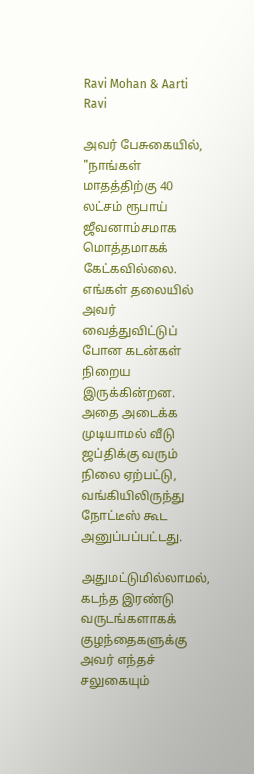Ravi Mohan & Aarti Ravi

அவர் பேசுகையில், "நாங்கள் மாதத்திற்கு 40 லட்சம் ரூபாய் ஜீவனாம்சமாக மொத்தமாகக் கேட்கவில்லை. எங்கள் தலையில் அவர் வைத்துவிட்டுப் போன கடன்கள் நிறைய இருக்கின்றன. அதை அடைக்க முடியாமல் வீடு ஜப்திக்கு வரும் நிலை ஏற்பட்டு, வங்கியிலிருந்து நோட்டீஸ் கூட அனுப்பப்பட்டது.

அதுமட்டுமில்லாமல், கடந்த இரண்டு வருடங்களாகக் குழந்தைகளுக்கு அவர் எந்தச் சலுகையும்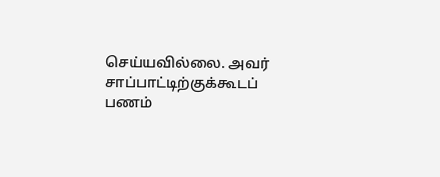செய்யவில்லை. அவர் சாப்பாட்டிற்குக்கூடப் பணம்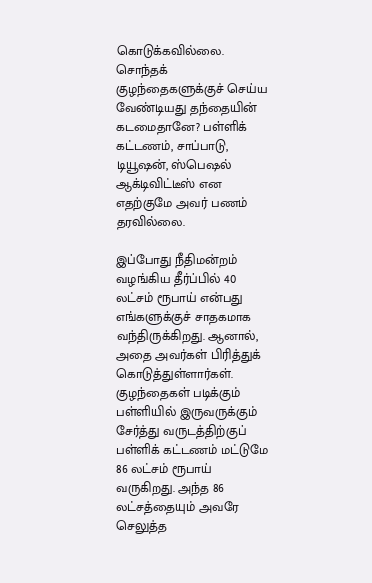கொடுக்கவில்லை. சொந்தக் குழந்தைகளுக்குச் செய்ய வேண்டியது தந்தையின் கடமைதானே? பள்ளிக் கட்டணம், சாப்பாடு, டியூஷன், ஸ்பெஷல் ஆக்டிவிட்டீஸ் என எதற்குமே அவர் பணம் தரவில்லை.

இப்போது நீதிமன்றம் வழங்கிய தீர்ப்பில் 40 லட்சம் ரூபாய் என்பது எங்களுக்குச் சாதகமாக வந்திருக்கிறது. ஆனால், அதை அவர்கள் பிரித்துக் கொடுத்துள்ளார்கள். குழந்தைகள் படிக்கும் பள்ளியில் இருவருக்கும் சேர்த்து வருடத்திற்குப் பள்ளிக் கட்டணம் மட்டுமே 86 லட்சம் ரூபாய் வருகிறது. அந்த 86 லட்சத்தையும் அவரே செலுத்த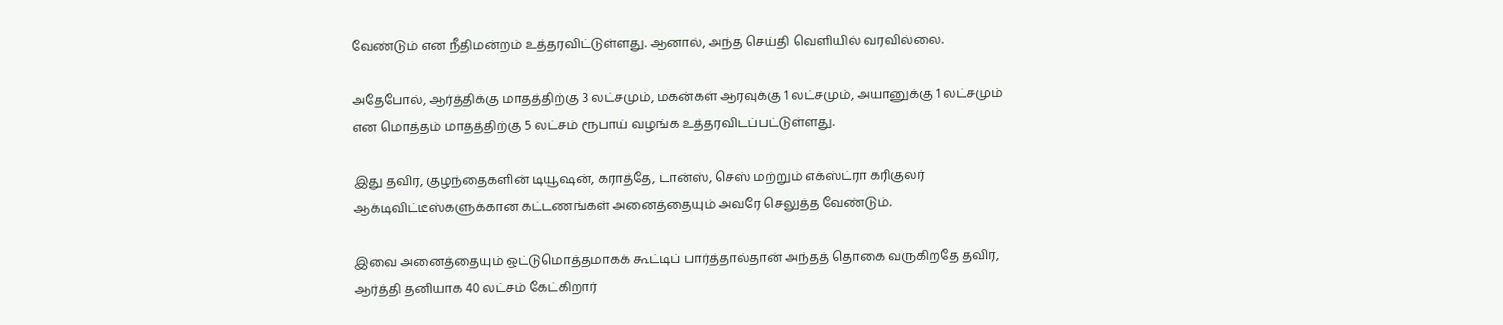வேண்டும் என நீதிமன்றம் உத்தரவிட்டுள்ளது. ஆனால், அந்த செய்தி வெளியில் வரவில்லை.

அதேபோல், ஆர்த்திக்கு மாதத்திற்கு 3 லட்சமும், மகன்கள் ஆரவுக்கு 1 லட்சமும், அயானுக்கு 1 லட்சமும் என மொத்தம் மாதத்திற்கு 5 லட்சம் ரூபாய் வழங்க உத்தரவிடப்பட்டுள்ளது.

இது தவிர, குழந்தைகளின் டியூஷன், கராத்தே, டான்ஸ், செஸ் மற்றும் எக்ஸ்ட்ரா கரிகுலர் ஆக்டிவிட்டீஸ்களுக்கான கட்டணங்கள் அனைத்தையும் அவரே செலுத்த வேண்டும்.

இவை அனைத்தையும் ஒட்டுமொத்தமாகக் கூட்டிப் பார்த்தால்தான் அந்தத் தொகை வருகிறதே தவிர, ஆர்த்தி தனியாக 40 லட்சம் கேட்கிறார்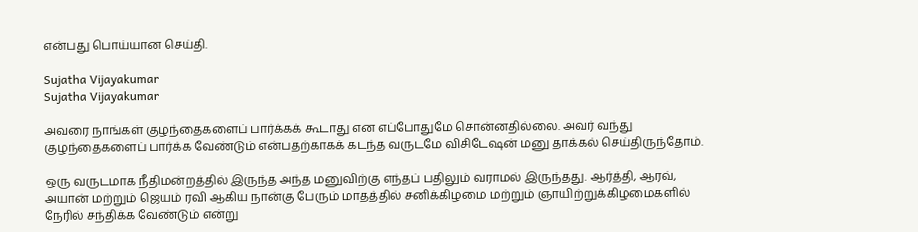என்பது பொய்யான செய்தி.

Sujatha Vijayakumar
Sujatha Vijayakumar

அவரை நாங்கள் குழந்தைகளைப் பார்க்கக் கூடாது என எப்போதுமே சொன்னதில்லை. அவர் வந்து குழந்தைகளைப் பார்க்க வேண்டும் என்பதற்காகக் கடந்த வருடமே விசிடேஷன் மனு தாக்கல் செய்திருந்தோம்.

ஒரு வருடமாக நீதிமன்றத்தில் இருந்த அந்த மனுவிற்கு எந்தப் பதிலும் வராமல் இருந்தது. ஆர்த்தி, ஆரவ், அயான் மற்றும் ஜெயம் ரவி ஆகிய நான்கு பேரும் மாதத்தில் சனிக்கிழமை மற்றும் ஞாயிற்றுக்கிழமைகளில் நேரில் சந்திக்க வேண்டும் என்று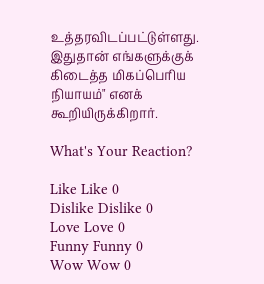உத்தரவிடப்பட்டுள்ளது. இதுதான் எங்களுக்குக் கிடைத்த மிகப்பெரிய நியாயம்" எனக் கூறியிருக்கிறார்.

What's Your Reaction?

Like Like 0
Dislike Dislike 0
Love Love 0
Funny Funny 0
Wow Wow 0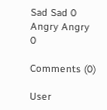Sad Sad 0
Angry Angry 0

Comments (0)

User